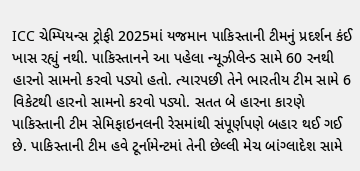ICC ચેમ્પિયન્સ ટ્રોફી 2025માં યજમાન પાકિસ્તાની ટીમનું પ્રદર્શન કંઈ ખાસ રહ્યું નથી. પાકિસ્તાનને આ પહેલા ન્યૂઝીલેન્ડ સામે 60 રનથી હારનો સામનો કરવો પડ્યો હતો. ત્યારપછી તેને ભારતીય ટીમ સામે 6 વિકેટથી હારનો સામનો કરવો પડ્યો. સતત બે હારના કારણે પાકિસ્તાની ટીમ સેમિફાઇનલની રેસમાંથી સંપૂર્ણપણે બહાર થઈ ગઈ છે. પાકિસ્તાની ટીમ હવે ટૂર્નામેન્ટમાં તેની છેલ્લી મેચ બાંગ્લાદેશ સામે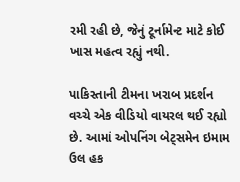રમી રહી છે, જેનું ટૂર્નામેન્ટ માટે કોઈ ખાસ મહત્વ રહ્યું નથી.

પાકિસ્તાની ટીમના ખરાબ પ્રદર્શન વચ્ચે એક વીડિયો વાયરલ થઈ રહ્યો છે. આમાં ઓપનિંગ બેટ્સમેન ઇમામ ઉલ હક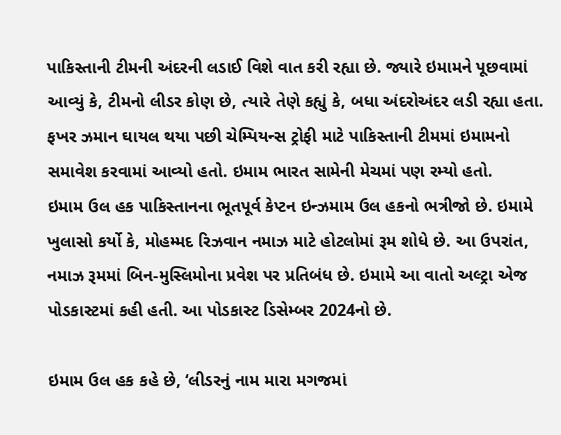પાકિસ્તાની ટીમની અંદરની લડાઈ વિશે વાત કરી રહ્યા છે. જ્યારે ઇમામને પૂછવામાં આવ્યું કે, ટીમનો લીડર કોણ છે, ત્યારે તેણે કહ્યું કે, બધા અંદરોઅંદર લડી રહ્યા હતા. ફખર ઝમાન ઘાયલ થયા પછી ચેમ્પિયન્સ ટ્રોફી માટે પાકિસ્તાની ટીમમાં ઇમામનો સમાવેશ કરવામાં આવ્યો હતો. ઇમામ ભારત સામેની મેચમાં પણ રમ્યો હતો.
ઇમામ ઉલ હક પાકિસ્તાનના ભૂતપૂર્વ કેપ્ટન ઇન્ઝમામ ઉલ હકનો ભત્રીજો છે. ઇમામે ખુલાસો કર્યો કે, મોહમ્મદ રિઝવાન નમાઝ માટે હોટલોમાં રૂમ શોધે છે. આ ઉપરાંત, નમાઝ રૂમમાં બિન-મુસ્લિમોના પ્રવેશ પર પ્રતિબંધ છે. ઇમામે આ વાતો અલ્ટ્રા એજ પોડકાસ્ટમાં કહી હતી. આ પોડકાસ્ટ ડિસેમ્બર 2024નો છે.

ઇમામ ઉલ હક કહે છે, ‘લીડરનું નામ મારા મગજમાં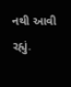નથી આવી રહ્યું.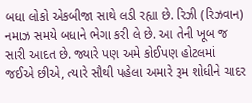બધા લોકો એકબીજા સાથે લડી રહ્યા છે. રિઝી (રિઝવાન) નમાઝ સમયે બધાને ભેગા કરી લે છે. આ તેની ખૂબ જ સારી આદત છે. જ્યારે પણ અમે કોઈપણ હોટલમાં જઈએ છીએ, ત્યારે સૌથી પહેલા અમારે રૂમ શોધીને ચાદર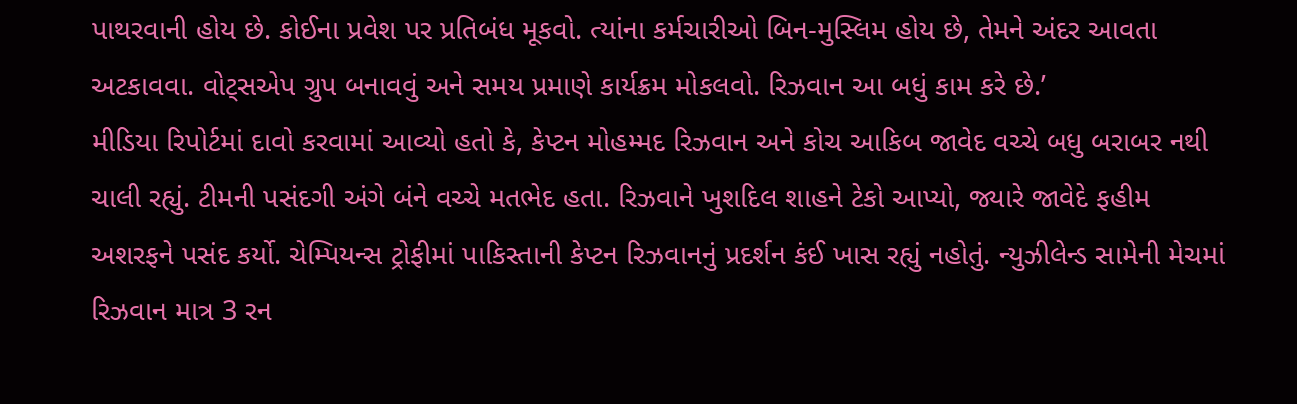પાથરવાની હોય છે. કોઈના પ્રવેશ પર પ્રતિબંધ મૂકવો. ત્યાંના કર્મચારીઓ બિન-મુસ્લિમ હોય છે, તેમને અંદર આવતા અટકાવવા. વોટ્સએપ ગ્રુપ બનાવવું અને સમય પ્રમાણે કાર્યક્રમ મોકલવો. રિઝવાન આ બધું કામ કરે છે.’
મીડિયા રિપોર્ટમાં દાવો કરવામાં આવ્યો હતો કે, કેપ્ટન મોહમ્મદ રિઝવાન અને કોચ આકિબ જાવેદ વચ્ચે બધુ બરાબર નથી ચાલી રહ્યું. ટીમની પસંદગી અંગે બંને વચ્ચે મતભેદ હતા. રિઝવાને ખુશદિલ શાહને ટેકો આપ્યો, જ્યારે જાવેદે ફહીમ અશરફને પસંદ કર્યો. ચેમ્પિયન્સ ટ્રોફીમાં પાકિસ્તાની કેપ્ટન રિઝવાનનું પ્રદર્શન કંઈ ખાસ રહ્યું નહોતું. ન્યુઝીલેન્ડ સામેની મેચમાં રિઝવાન માત્ર 3 રન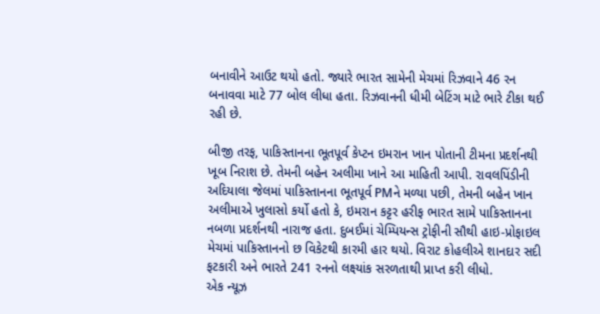બનાવીને આઉટ થયો હતો. જ્યારે ભારત સામેની મેચમાં રિઝવાને 46 રન બનાવવા માટે 77 બોલ લીધા હતા. રિઝવાનની ધીમી બેટિંગ માટે ભારે ટીકા થઈ રહી છે.

બીજી તરફ, પાકિસ્તાનના ભૂતપૂર્વ કેપ્ટન ઇમરાન ખાન પોતાની ટીમના પ્રદર્શનથી ખૂબ નિરાશ છે. તેમની બહેન અલીમા ખાને આ માહિતી આપી. રાવલપિંડીની અદિયાલા જેલમાં પાકિસ્તાનના ભૂતપૂર્વ PMને મળ્યા પછી, તેમની બહેન ખાન અલીમાએ ખુલાસો કર્યો હતો કે, ઇમરાન કટ્ટર હરીફ ભારત સામે પાકિસ્તાનના નબળા પ્રદર્શનથી નારાજ હતા. દુબઈમાં ચેમ્પિયન્સ ટ્રોફીની સૌથી હાઇ-પ્રોફાઇલ મેચમાં પાકિસ્તાનનો છ વિકેટથી કારમી હાર થયો. વિરાટ કોહલીએ શાનદાર સદી ફટકારી અને ભારતે 241 રનનો લક્ષ્યાંક સરળતાથી પ્રાપ્ત કરી લીધો.
એક ન્યૂઝ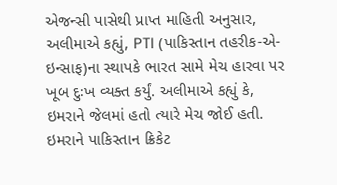એજન્સી પાસેથી પ્રાપ્ત માહિતી અનુસાર, અલીમાએ કહ્યું, PTI (પાકિસ્તાન તહરીક-એ-ઇન્સાફ)ના સ્થાપકે ભારત સામે મેચ હારવા પર ખૂબ દુઃખ વ્યક્ત કર્યું. અલીમાએ કહ્યું કે, ઇમરાને જેલમાં હતો ત્યારે મેચ જોઈ હતી. ઇમરાને પાકિસ્તાન ક્રિકેટ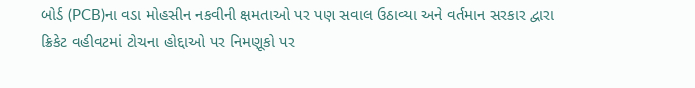બોર્ડ (PCB)ના વડા મોહસીન નકવીની ક્ષમતાઓ પર પણ સવાલ ઉઠાવ્યા અને વર્તમાન સરકાર દ્વારા ક્રિકેટ વહીવટમાં ટોચના હોદ્દાઓ પર નિમણૂકો પર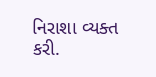નિરાશા વ્યક્ત કરી.